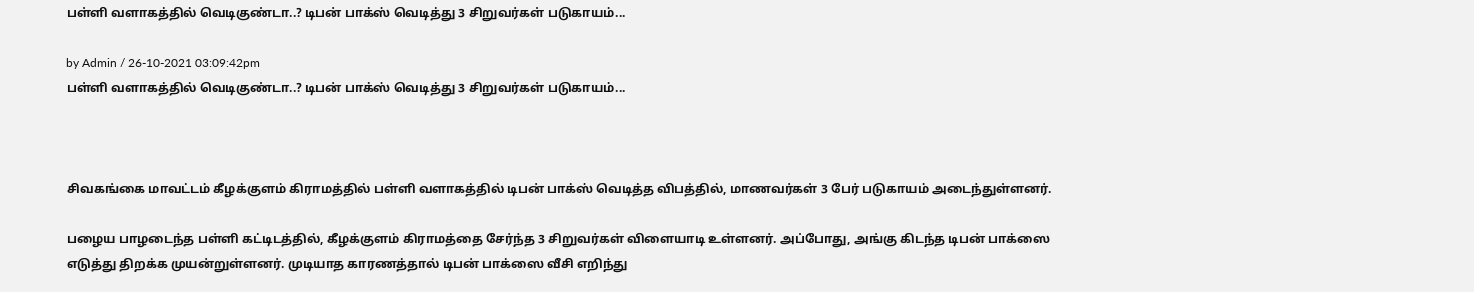பள்ளி வளாகத்தில் வெடிகுண்டா..? டிபன் பாக்ஸ் வெடித்து 3 சிறுவர்கள் படுகாயம்...

by Admin / 26-10-2021 03:09:42pm
பள்ளி வளாகத்தில் வெடிகுண்டா..? டிபன் பாக்ஸ் வெடித்து 3 சிறுவர்கள் படுகாயம்...



சிவகங்கை மாவட்டம் கீழக்குளம் கிராமத்தில் பள்ளி வளாகத்தில் டிபன் பாக்ஸ் வெடித்த விபத்தில், மாணவர்கள் 3 பேர் படுகாயம் அடைந்துள்ளனர்.

பழைய பாழடைந்த பள்ளி கட்டிடத்தில், கீழக்குளம் கிராமத்தை சேர்ந்த 3 சிறுவர்கள் விளையாடி உள்ளனர். அப்போது, அங்கு கிடந்த டிபன் பாக்ஸை எடுத்து திறக்க முயன்றுள்ளனர். முடியாத காரணத்தால் டிபன் பாக்ஸை வீசி எறிந்து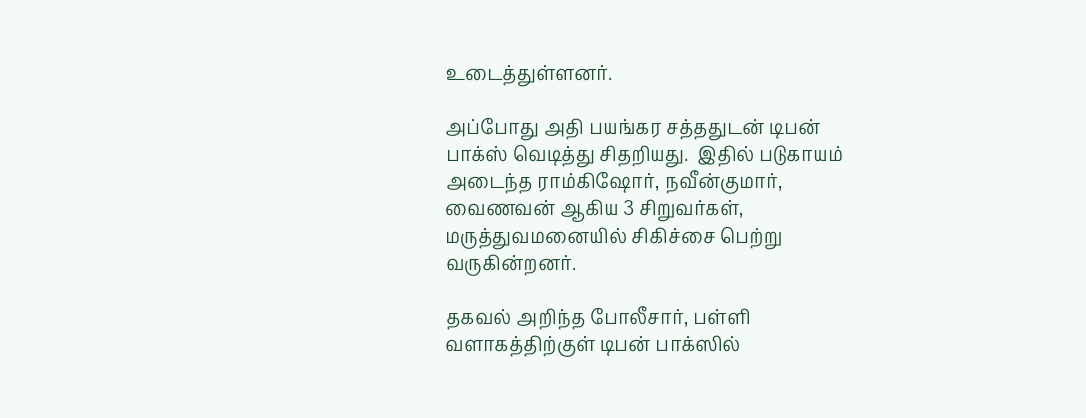உடைத்துள்ளனர்.

அப்போது அதி பயங்கர சத்ததுடன் டிபன் பாக்ஸ் வெடித்து சிதறியது.  இதில் படுகாயம் அடைந்த ராம்கிஷோர், நவீன்குமார், வைணவன் ஆகிய 3 சிறுவர்கள், மருத்துவமனையில் சிகிச்சை பெற்று வருகின்றனர்.

தகவல் அறிந்த போலீசார், பள்ளி வளாகத்திற்குள் டிபன் பாக்ஸில்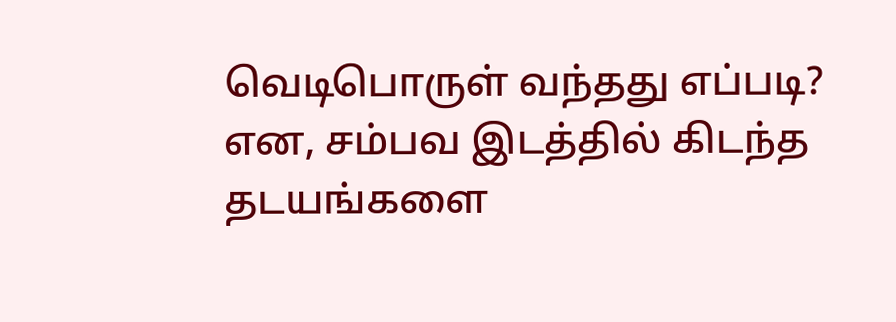வெடிபொருள் வந்தது எப்படி? என, சம்பவ இடத்தில் கிடந்த தடயங்களை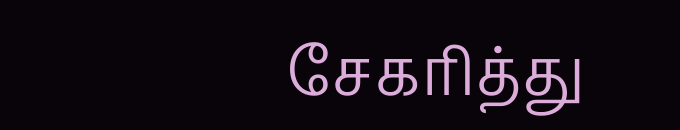சேகரித்து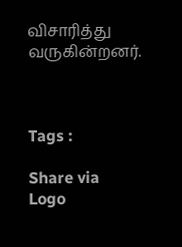விசாரித்து வருகின்றனர்.



Tags :

Share via
Logo